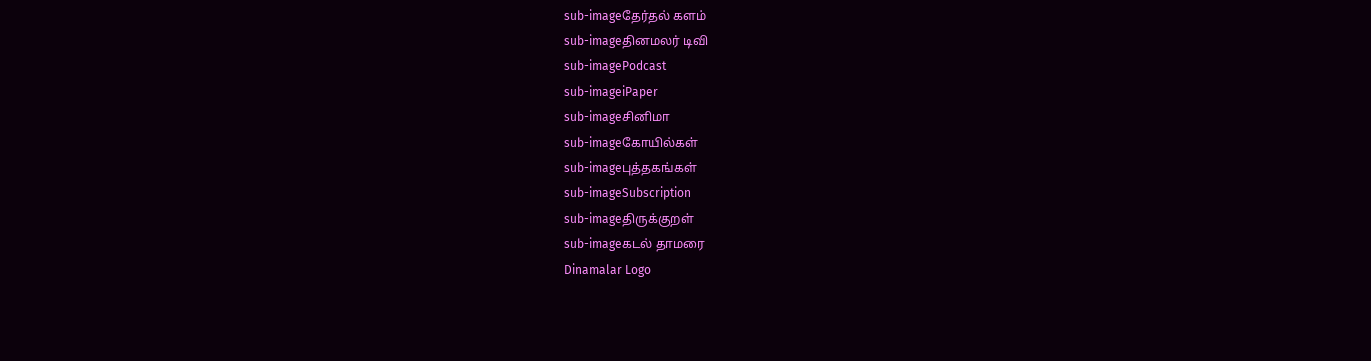sub-imageதேர்தல் களம்
sub-imageதினமலர் டிவி
sub-imagePodcast
sub-imageiPaper
sub-imageசினிமா
sub-imageகோயில்கள்
sub-imageபுத்தகங்கள்
sub-imageSubscription
sub-imageதிருக்குறள்
sub-imageகடல் தாமரை
Dinamalar Logo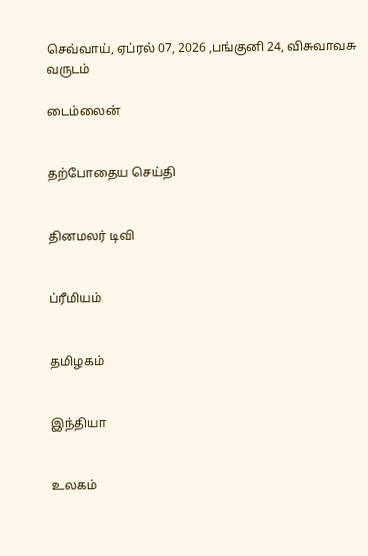செவ்வாய், ஏப்ரல் 07, 2026 ,பங்குனி 24, விசுவாவசு வருடம்

டைம்லைன்


தற்போதைய செய்தி


தினமலர் டிவி


ப்ரீமியம்


தமிழகம்


இந்தியா


உலகம்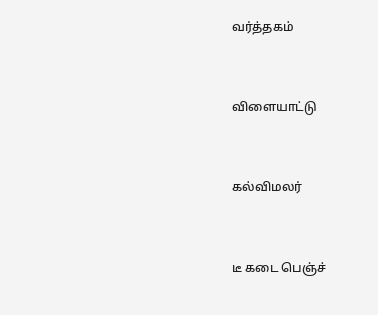வர்த்தகம்


விளையாட்டு


கல்விமலர்


டீ கடை பெஞ்ச்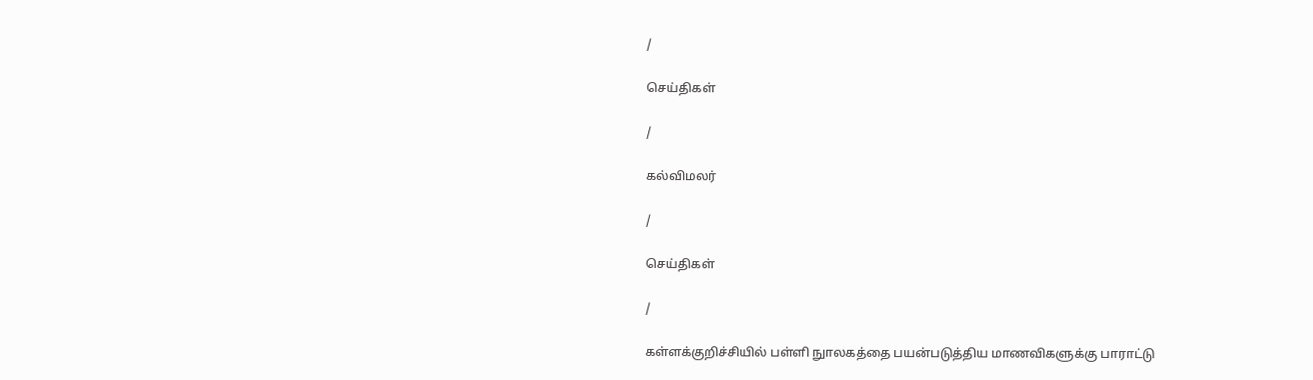/

செய்திகள்

/

கல்விமலர்

/

செய்திகள்

/

கள்ளக்குறிச்சியில் பள்ளி நுாலகத்தை பயன்படுத்திய மாணவிகளுக்கு பாராட்டு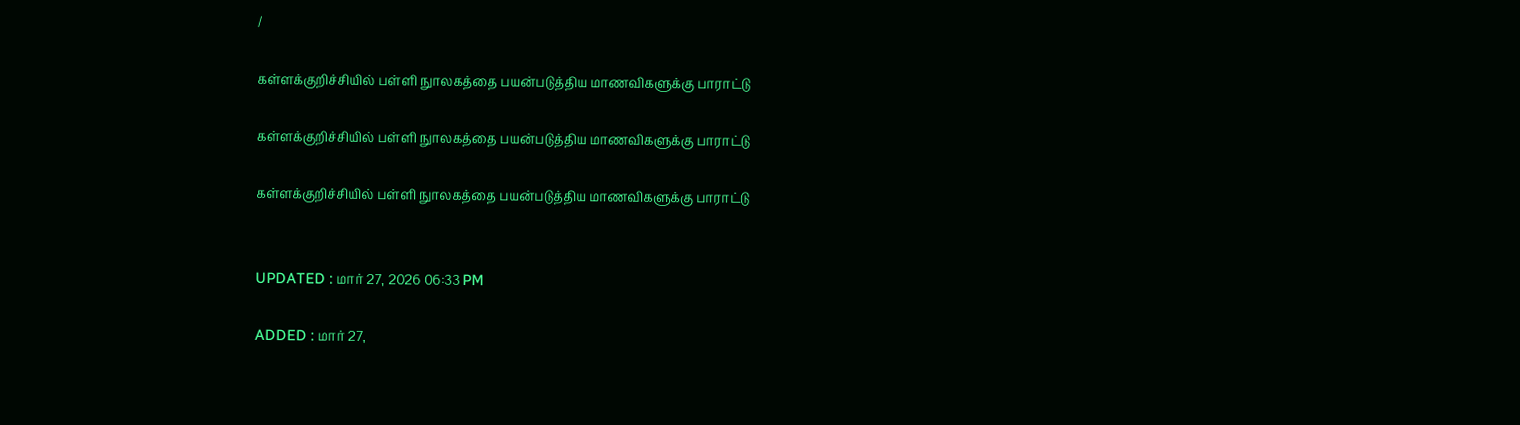/

கள்ளக்குறிச்சியில் பள்ளி நுாலகத்தை பயன்படுத்திய மாணவிகளுக்கு பாராட்டு

கள்ளக்குறிச்சியில் பள்ளி நுாலகத்தை பயன்படுத்திய மாணவிகளுக்கு பாராட்டு

கள்ளக்குறிச்சியில் பள்ளி நுாலகத்தை பயன்படுத்திய மாணவிகளுக்கு பாராட்டு


UPDATED : மார் 27, 2026 06:33 PM

ADDED : மார் 27,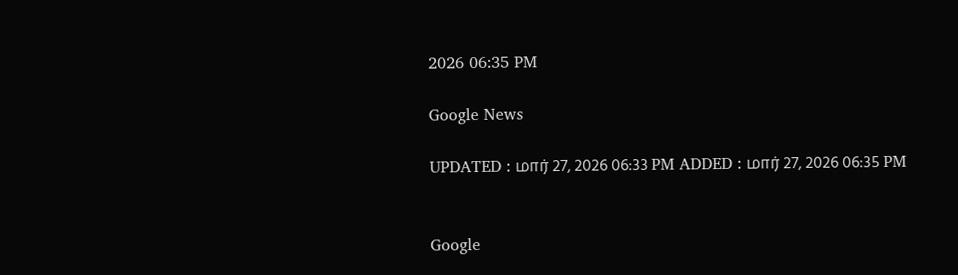2026 06:35 PM

Google News

UPDATED : மார் 27, 2026 06:33 PM ADDED : மார் 27, 2026 06:35 PM


Google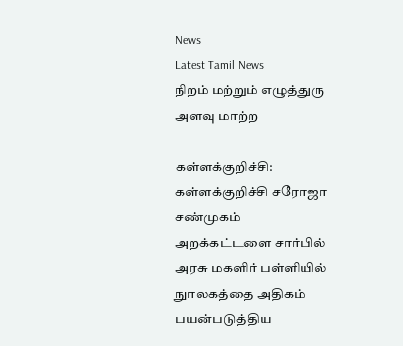News
Latest Tamil News
நிறம் மற்றும் எழுத்துரு அளவு மாற்ற

கள்ளக்குறிச்சி:
கள்ளக்குறிச்சி சரோஜா சண்முகம் அறக்கட்டளை சார்பில் அரசு மகளிர் பள்ளியில் நுாலகத்தை அதிகம் பயன்படுத்திய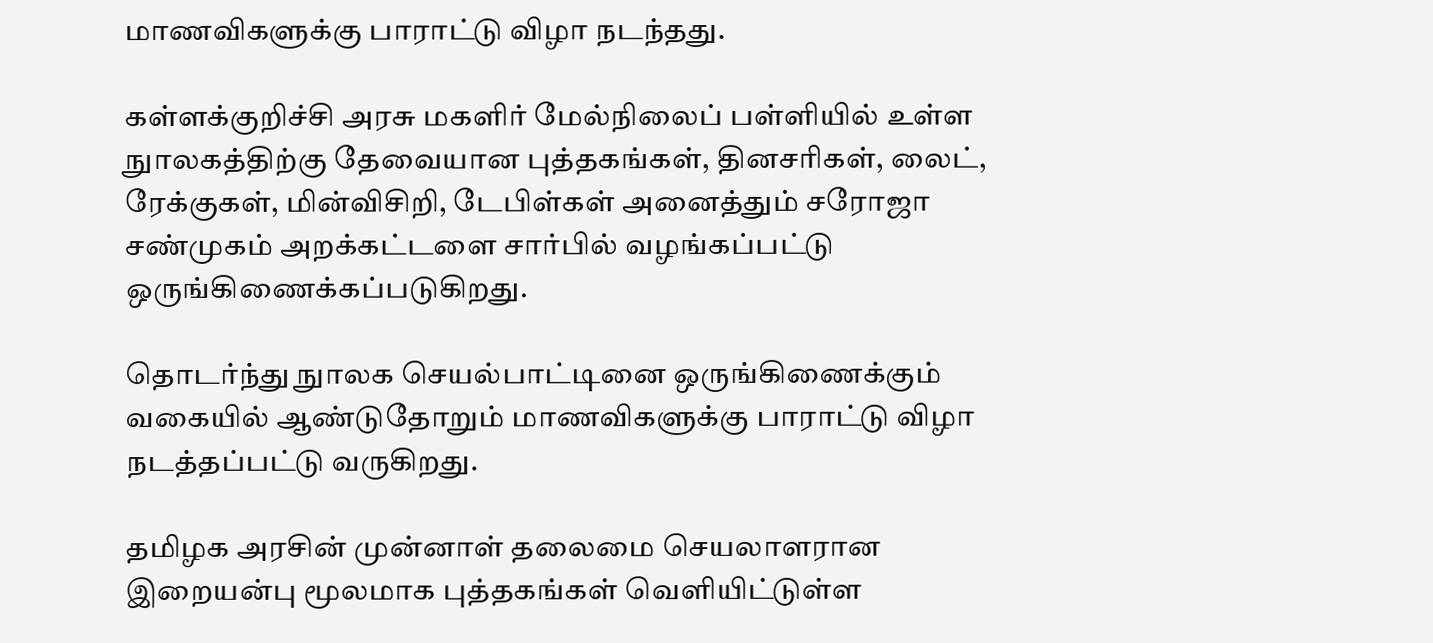மாணவிகளுக்கு பாராட்டு விழா நடந்தது.

கள்ளக்குறிச்சி அரசு மகளிர் மேல்நிலைப் பள்ளியில் உள்ள நுாலகத்திற்கு தேவையான புத்தகங்கள், தினசரிகள், லைட், ரேக்குகள், மின்விசிறி, டேபிள்கள் அனைத்தும் சரோஜா சண்முகம் அறக்கட்டளை சார்பில் வழங்கப்பட்டு ஒருங்கிணைக்கப்படுகிறது.

தொடர்ந்து நுாலக செயல்பாட்டினை ஒருங்கிணைக்கும் வகையில் ஆண்டுதோறும் மாணவிகளுக்கு பாராட்டு விழா நடத்தப்பட்டு வருகிறது.

தமிழக அரசின் முன்னாள் தலைமை செயலாளரான இறையன்பு மூலமாக புத்தகங்கள் வெளியிட்டுள்ள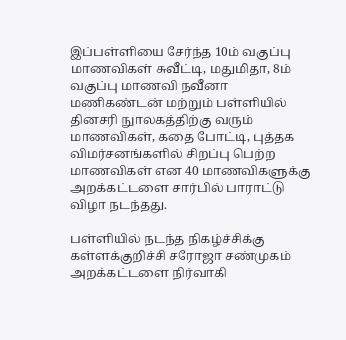இப்பள்ளியை சேர்ந்த 10ம் வகுப்பு மாணவிகள் சுவீட்டி, மதுமிதா, 8ம் வகுப்பு மாணவி நவீனா மணிகண்டன் மற்றும் பள்ளியில் தினசரி நுாலகத்திற்கு வரும் மாணவிகள், கதை போட்டி, புத்தக விமர்சனங்களில் சிறப்பு பெற்ற மாணவிகள் என 40 மாணவிகளுக்கு அறக்கட்டளை சார்பில் பாராட்டு விழா நடந்தது.

பள்ளியில் நடந்த நிகழ்ச்சிக்கு கள்ளக்குறிச்சி சரோஜா சண்முகம் அறக்கட்டளை நிர்வாகி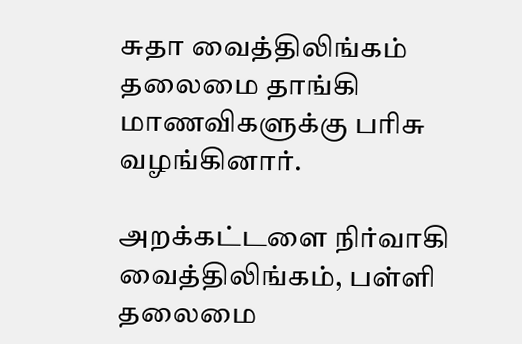சுதா வைத்திலிங்கம் தலைமை தாங்கி மாணவிகளுக்கு பரிசு வழங்கினார்.

அறக்கட்டளை நிர்வாகி வைத்திலிங்கம், பள்ளி தலைமை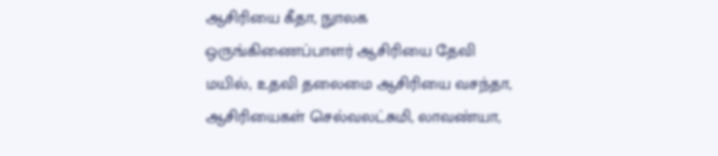ஆசிரியை கீதா, நுாலக ஒருங்கிணைப்பாளர் ஆசிரியை தேவி மயில், உதவி தலைமை ஆசிரியை வசந்தா, ஆசிரியைகள் செல்வலட்சுமி, லாவண்யா,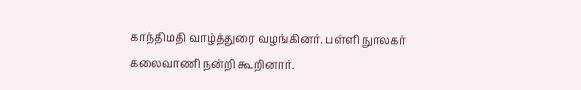காந்திமதி வாழ்த்துரை வழங்கினர். பள்ளி நுாலகர் கலைவாணி நன்றி கூறினார்.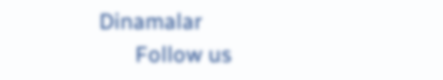Dinamalar
      Follow us